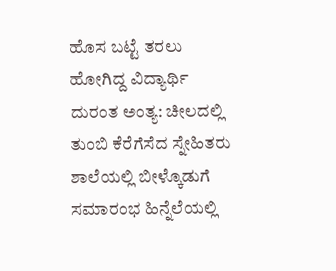ಹೊಸ ಬಟ್ಟೆ ತರಲು ಹೋಗಿದ್ದ ವಿದ್ಯಾರ್ಥಿ ದುರಂತ ಅಂತ್ಯ: ಚೀಲದಲ್ಲಿ ತುಂಬಿ ಕೆರೆಗೆಸೆದ ಸ್ನೇಹಿತರು
ಶಾಲೆಯಲ್ಲಿ ಬೀಳ್ಕೊಡುಗೆ ಸಮಾರಂಭ ಹಿನ್ನೆಲೆಯಲ್ಲಿ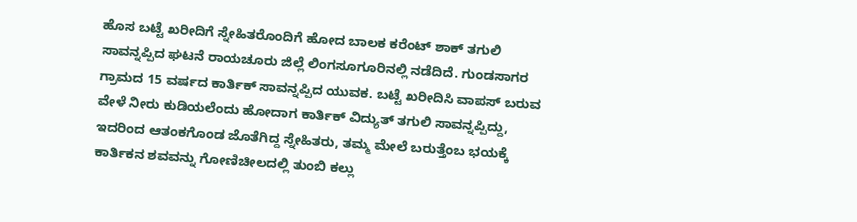ಹೊಸ ಬಟ್ಟೆ ಖರೀದಿಗೆ ಸ್ನೇಹಿತರೊಂದಿಗೆ ಹೋದ ಬಾಲಕ ಕರೆಂಟ್ ಶಾಕ್ ತಗುಲಿ ಸಾವನ್ನಪ್ಪಿದ ಘಟನೆ ರಾಯಚೂರು ಜಿಲ್ಲೆ ಲಿಂಗಸೂಗೂರಿನಲ್ಲಿ ನಡೆದಿದೆ. ಗುಂಡಸಾಗರ ಗ್ರಾಮದ 15 ವರ್ಷದ ಕಾರ್ತಿಕ್ ಸಾವನ್ನಪ್ಪಿದ ಯುವಕ. ಬಟ್ಟೆ ಖರೀದಿಸಿ ವಾಪಸ್ ಬರುವ ವೇಳೆ ನೀರು ಕುಡಿಯಲೆಂದು ಹೋದಾಗ ಕಾರ್ತಿಕ್ ವಿದ್ಯುತ್ ತಗುಲಿ ಸಾವನ್ನಪ್ಪಿದ್ದು, ಇದರಿಂದ ಆತಂಕಗೊಂಡ ಜೊತೆಗಿದ್ದ ಸ್ನೇಹಿತರು, ತಮ್ಮ ಮೇಲೆ ಬರುತ್ತೆಂಬ ಭಯಕ್ಕೆ ಕಾರ್ತಿಕನ ಶವವನ್ನು ಗೋಣಿಚೀಲದಲ್ಲಿ ತುಂಬಿ ಕಲ್ಲು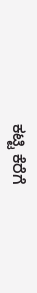ಕಟ್ಟಿ ಕೆರೆಗೆ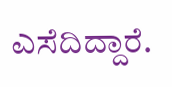ಎಸೆದಿದ್ದಾರೆ.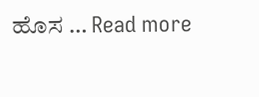ಹೊಸ … Read more